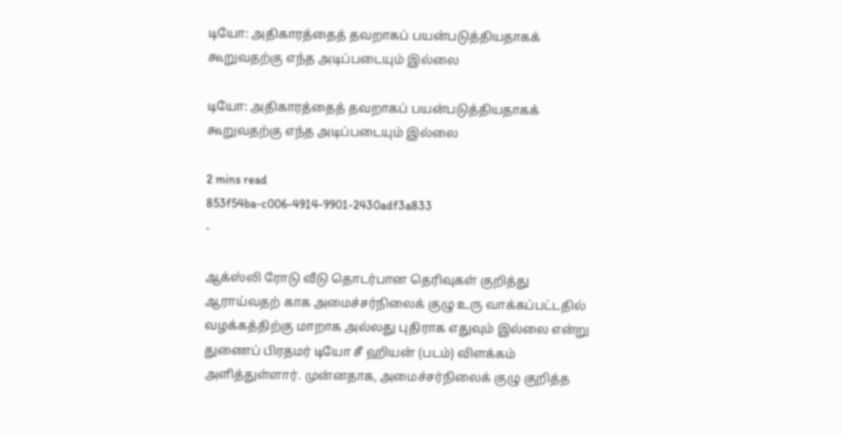டியோ: அதிகாரத்தைத் தவறாகப் பயன்படுத்தியதாகக் கூறுவதற்கு எந்த அடிப்படையும் இல்லை

டியோ: அதிகாரத்தைத் தவறாகப் பயன்படுத்தியதாகக் கூறுவதற்கு எந்த அடிப்படையும் இல்லை

2 mins read
853f54ba-c006-4914-9901-2430adf3a833
-

ஆக்ஸ்லி ரோடு வீடு தொடர்பான தெரிவுகள் குறித்து ஆராய்வதற் காக அமைச்சர்நிலைக் குழு உரு வாக்கப்பட்டதில் வழக்கத்திற்கு மாறாக அல்லது புதிராக எதுவும் இல்லை என்று துணைப் பிரதமர் டியோ சீ ஹியன் (படம்) விளக்கம் அளித்துள்ளார். முன்னதாக, அமைச்சர்நிலைக் குழு குறித்த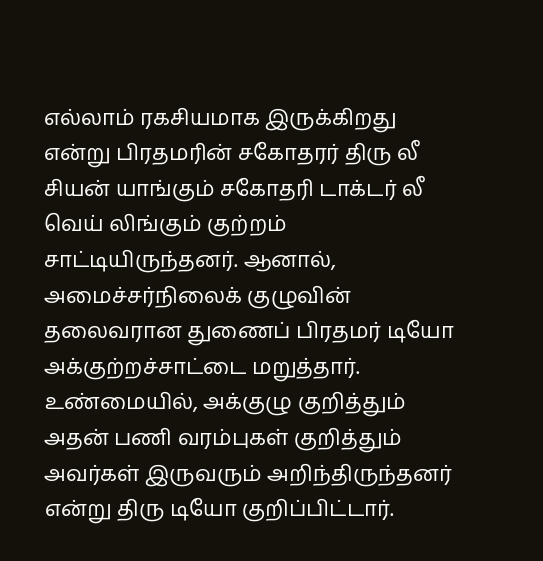எல்லாம் ரகசியமாக இருக்கிறது என்று பிரதமரின் சகோதரர் திரு லீ சியன் யாங்கும் சகோதரி டாக்டர் லீ வெய் லிங்கும் குற்றம் சாட்டியிருந்தனர். ஆனால், அமைச்சர்நிலைக் குழுவின் தலைவரான துணைப் பிரதமர் டியோ அக்குற்றச்சாட்டை மறுத்தார். உண்மையில், அக்குழு குறித்தும் அதன் பணி வரம்புகள் குறித்தும் அவர்கள் இருவரும் அறிந்திருந்தனர் என்று திரு டியோ குறிப்பிட்டார்.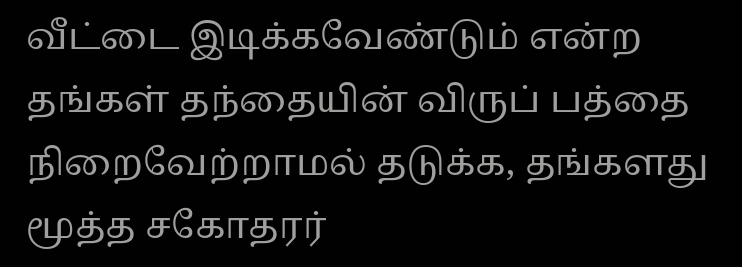வீட்டை இடிக்கவேண்டும் என்ற தங்கள் தந்தையின் விருப் பத்தை நிறைவேற்றாமல் தடுக்க, தங்களது மூத்த சகோதரர்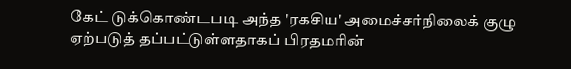கேட் டுக்கொண்டபடி அந்த 'ரகசிய' அமைச்சர்நிலைக் குழு ஏற்படுத் தப்பட்டுள்ளதாகப் பிரதமரின்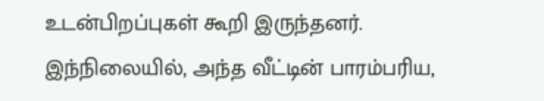உடன்பிறப்புகள் கூறி இருந்தனர். இந்நிலையில், அந்த வீட்டின் பாரம்பரிய,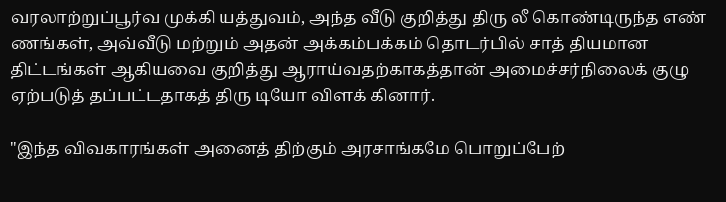வரலாற்றுப்பூர்வ முக்கி யத்துவம், அந்த வீடு குறித்து திரு லீ கொண்டிருந்த எண் ணங்கள், அவ்வீடு மற்றும் அதன் அக்கம்பக்கம் தொடர்பில் சாத் தியமான திட்டங்கள் ஆகியவை குறித்து ஆராய்வதற்காகத்தான் அமைச்சர்நிலைக் குழு ஏற்படுத் தப்பட்டதாகத் திரு டியோ விளக் கினார்.

"இந்த விவகாரங்கள் அனைத் திற்கும் அரசாங்கமே பொறுப்பேற்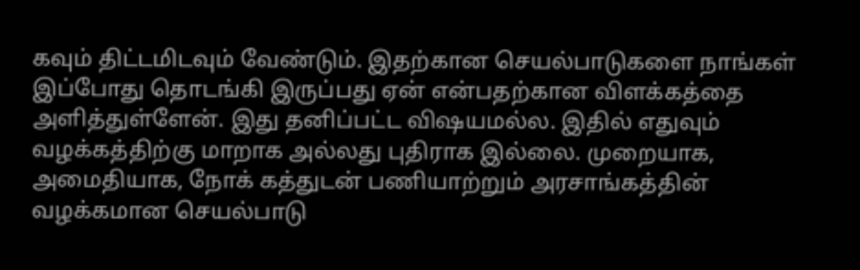கவும் திட்டமிடவும் வேண்டும். இதற்கான செயல்பாடுகளை நாங்கள் இப்போது தொடங்கி இருப்பது ஏன் என்பதற்கான விளக்கத்தை அளித்துள்ளேன். இது தனிப்பட்ட விஷயமல்ல. இதில் எதுவும் வழக்கத்திற்கு மாறாக அல்லது புதிராக இல்லை. முறையாக, அமைதியாக, நோக் கத்துடன் பணியாற்றும் அரசாங்கத்தின் வழக்கமான செயல்பாடு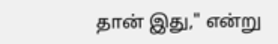தான் இது," என்று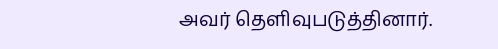அவர் தெளிவுபடுத்தினார்.